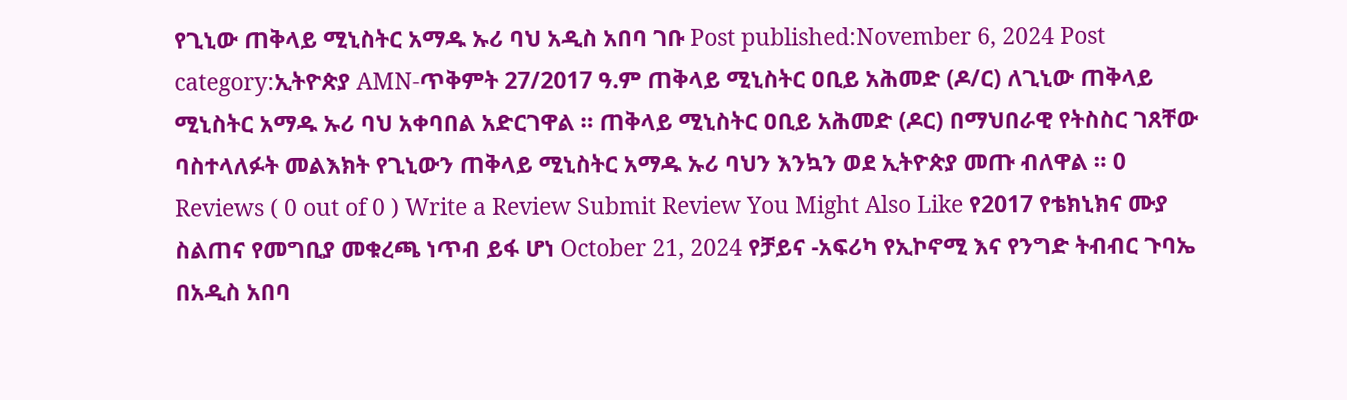የጊኒው ጠቅላይ ሚኒስትር አማዱ ኡሪ ባህ አዲስ አበባ ገቡ Post published:November 6, 2024 Post category:ኢትዮጵያ AMN-ጥቅምት 27/2017 ዓ.ም ጠቅላይ ሚኒስትር ዐቢይ አሕመድ (ዶ/ር) ለጊኒው ጠቅላይ ሚኒስትር አማዱ ኡሪ ባህ አቀባበል አድርገዋል ። ጠቅላይ ሚኒስትር ዐቢይ አሕመድ (ዶር) በማህበራዊ የትስስር ገጸቸው ባስተላለፉት መልእክት የጊኒውን ጠቅላይ ሚኒስትር አማዱ ኡሪ ባህን እንኳን ወደ ኢትዮጵያ መጡ ብለዋል ። 0 Reviews ( 0 out of 0 ) Write a Review Submit Review You Might Also Like የ2017 የቴክኒክና ሙያ ስልጠና የመግቢያ መቁረጫ ነጥብ ይፋ ሆነ October 21, 2024 የቻይና -አፍሪካ የኢኮኖሚ እና የንግድ ትብብር ጉባኤ በአዲስ አበባ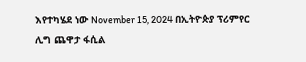እየተካሄደ ነው November 15, 2024 በኢትዮጵያ ፕሪምየር ሊግ ጨዋታ ፋሲል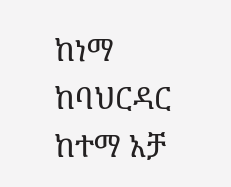ከነማ ከባህርዳር ከተማ አቻ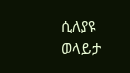ሲለያዩ ወላይታ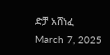ድቻ አሸነፈ March 7, 2025